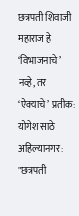छत्रपती शिवाजी महाराज हे ‘विभाजनाचे’ नव्हे, तर ‘ऐक्याचे’ प्रतीक: योगेश साठे
अहिल्यानगर: "छत्रपती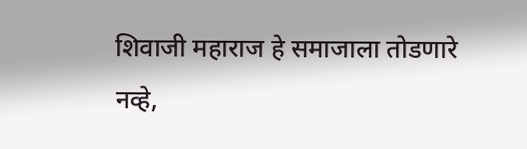शिवाजी महाराज हे समाजाला तोडणारे नव्हे,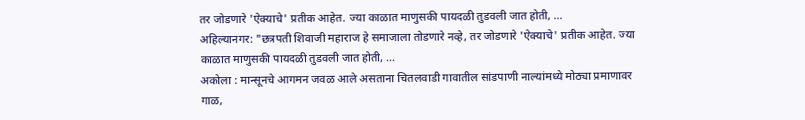तर जोडणारे 'ऐक्याचे' प्रतीक आहेत. ज्या काळात माणुसकी पायदळी तुडवली जात होती, ...
अहिल्यानगर: "छत्रपती शिवाजी महाराज हे समाजाला तोडणारे नव्हे, तर जोडणारे 'ऐक्याचे' प्रतीक आहेत. ज्या काळात माणुसकी पायदळी तुडवली जात होती, ...
अकोला : मान्सूनचे आगमन जवळ आले असताना चितलवाडी गावातील सांडपाणी नाल्यांमध्ये मोठ्या प्रमाणावर गाळ,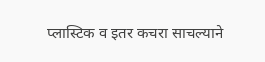प्लास्टिक व इतर कचरा साचल्याने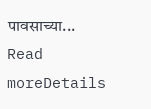पावसाच्या...
Read moreDetails